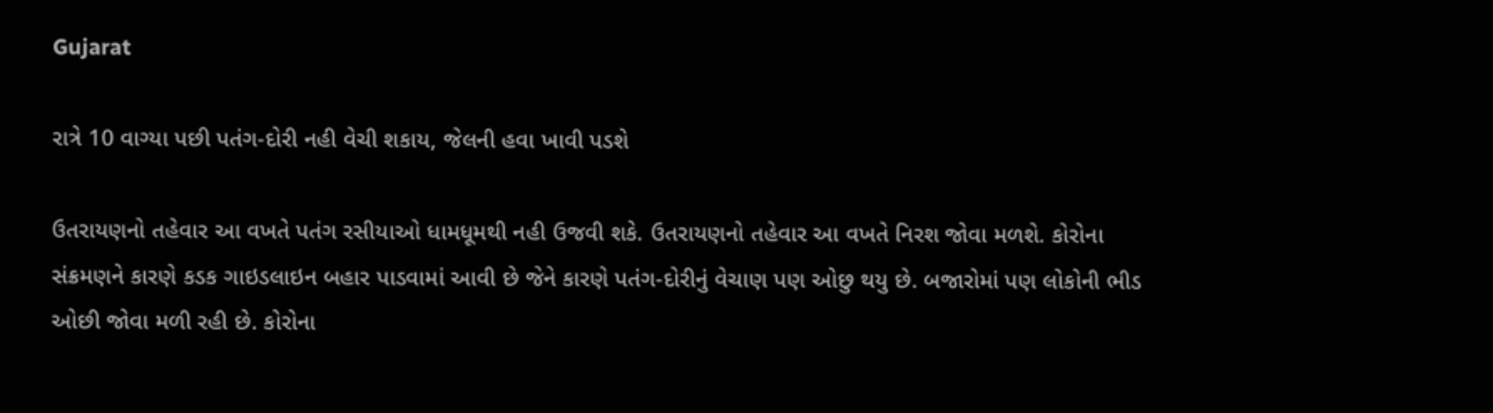Gujarat

રાત્રે 10 વાગ્યા પછી પતંગ-દોરી નહી વેચી શકાય, જેલની હવા ખાવી પડશે

ઉતરાયણનો તહેવાર આ વખતે પતંગ રસીયાઓ ધામધૂમથી નહી ઉજવી શકે. ઉતરાયણનો તહેવાર આ વખતે નિરશ જોવા મળશે. કોરોના સંક્રમણને કારણે કડક ગાઇડલાઇન બહાર પાડવામાં આવી છે જેને કારણે પતંગ-દોરીનું વેચાણ પણ ઓછુ થયુ છે. બજારોમાં પણ લોકોની ભીડ ઓછી જોવા મળી રહી છે. કોરોના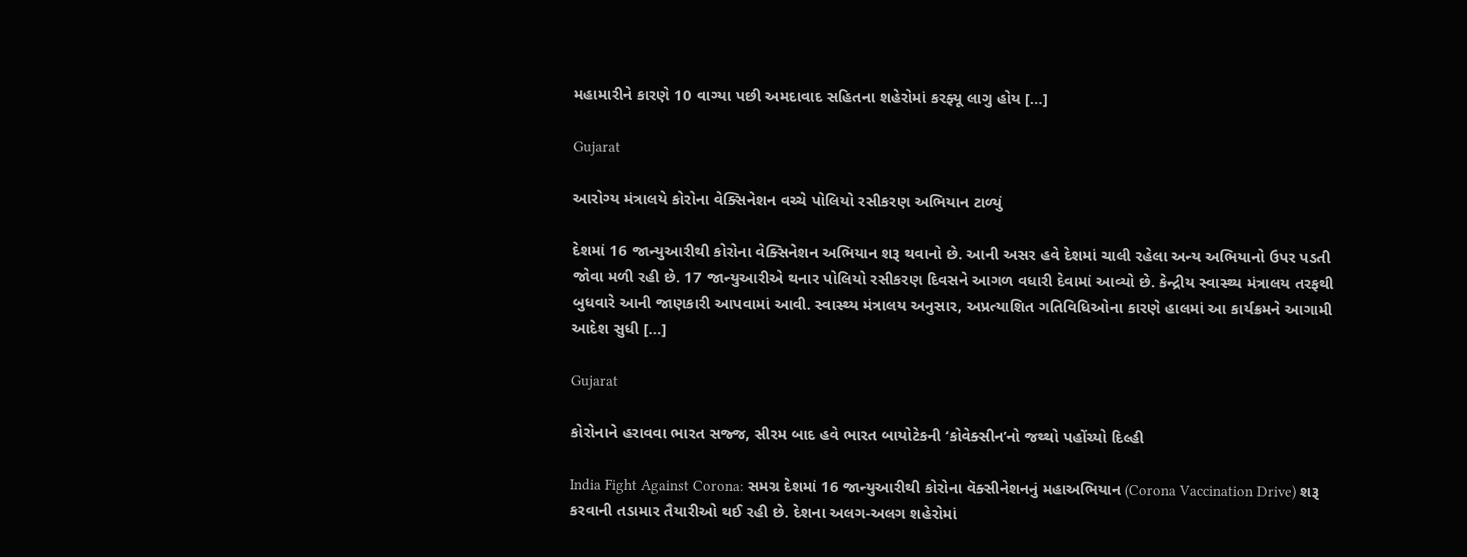મહામારીને કારણે 10 વાગ્યા પછી અમદાવાદ સહિતના શહેરોમાં કરફ્યૂ લાગુ હોય […]

Gujarat

આરોગ્ય મંત્રાલયે કોરોના વેક્સિનેશન વચ્ચે પોલિયો રસીકરણ અભિયાન ટાળ્યું

દેશમાં 16 જાન્યુઆરીથી કોરોના વેક્સિનેશન અભિયાન શરૂ થવાનો છે. આની અસર હવે દેશમાં ચાલી રહેલા અન્ય અભિયાનો ઉપર પડતી જોવા મળી રહી છે. 17 જાન્યુઆરીએ થનાર પોલિયો રસીકરણ દિવસને આગળ વધારી દેવામાં આવ્યો છે. કેન્દ્રીય સ્વાસ્થ્ય મંત્રાલય તરફથી બુધવારે આની જાણકારી આપવામાં આવી. સ્વાસ્થ્ય મંત્રાલય અનુસાર, અપ્રત્યાશિત ગતિવિધિઓના કારણે હાલમાં આ કાર્યક્રમને આગામી આદેશ સુધી […]

Gujarat

કોરોનાને હરાવવા ભારત સજ્જ, સીરમ બાદ હવે ભારત બાયોટેકની ‘કોવેક્સીન’નો જથ્થો પહોંચ્યો દિલ્હી

India Fight Against Corona: સમગ્ર દેશમાં 16 જાન્યુઆરીથી કોરોના વૅક્સીનેશનનું મહાઅભિયાન (Corona Vaccination Drive) શરૂ કરવાની તડામાર તૈયારીઓ થઈ રહી છે. દેશના અલગ-અલગ શહેરોમાં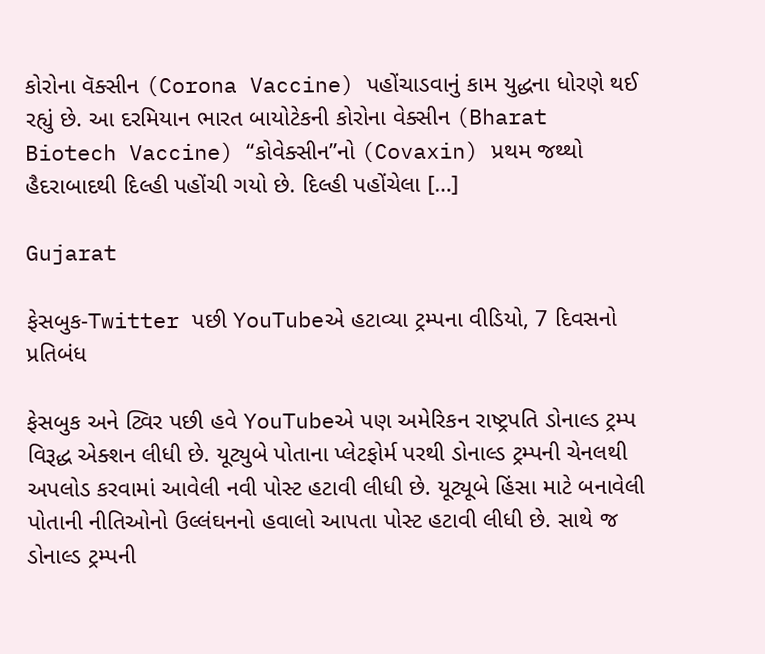કોરોના વૅક્સીન (Corona Vaccine) પહોંચાડવાનું કામ યુદ્ધના ધોરણે થઈ રહ્યું છે. આ દરમિયાન ભારત બાયોટેકની કોરોના વેક્સીન (Bharat Biotech Vaccine) “કોવેક્સીન”નો (Covaxin) પ્રથમ જથ્થો હૈદરાબાદથી દિલ્હી પહોંચી ગયો છે. દિલ્હી પહોંચેલા […]

Gujarat

ફેસબુક-Twitter પછી YouTubeએ હટાવ્યા ટ્રમ્પના વીડિયો, 7 દિવસનો પ્રતિબંધ

ફેસબુક અને ટ્વિર પછી હવે YouTubeએ પણ અમેરિકન રાષ્ટ્રપતિ ડોનાલ્ડ ટ્રમ્પ વિરૂદ્ધ એક્શન લીધી છે. યૂટ્યુબે પોતાના પ્લેટફોર્મ પરથી ડોનાલ્ડ ટ્રમ્પની ચેનલથી અપલોડ કરવામાં આવેલી નવી પોસ્ટ હટાવી લીધી છે. યૂટ્યૂબે હિંસા માટે બનાવેલી પોતાની નીતિઓનો ઉલ્લંઘનનો હવાલો આપતા પોસ્ટ હટાવી લીધી છે. સાથે જ ડોનાલ્ડ ટ્રમ્પની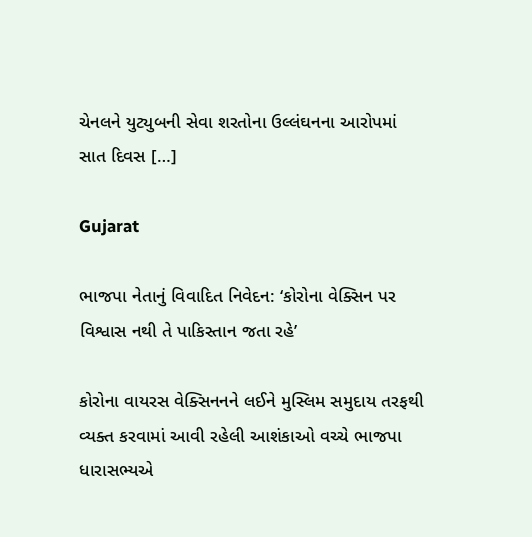ચેનલને યુટ્યુબની સેવા શરતોના ઉલ્લંઘનના આરોપમાં સાત દિવસ […]

Gujarat

ભાજપા નેતાનું વિવાદિત નિવેદન: ‘કોરોના વેક્સિન પર વિશ્વાસ નથી તે પાકિસ્તાન જતા રહે’

કોરોના વાયરસ વેક્સિનનને લઈને મુસ્લિમ સમુદાય તરફથી વ્યક્ત કરવામાં આવી રહેલી આશંકાઓ વચ્ચે ભાજપા ધારાસભ્યએ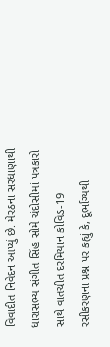વિવાદીત નિવેદન આપ્યું છે. મેરઠના સરધાણાથી ધારાસભ્ય સંગીત સિંહ સોમે ચંદોસીમાં પત્રકારો સાથે વાતચીત દરમિયાન કોવિડ-19 રસીકરણના પ્રશ્ન પર કહ્યું કે, દૂર્ભાગ્યથી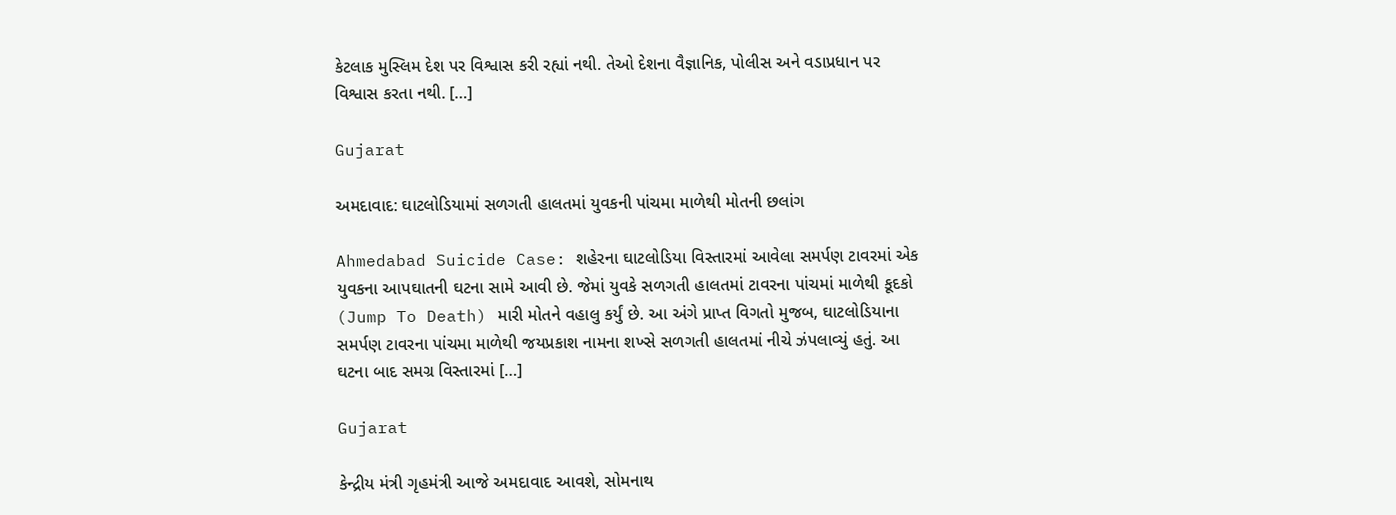કેટલાક મુસ્લિમ દેશ પર વિશ્વાસ કરી રહ્યાં નથી. તેઓ દેશના વૈજ્ઞાનિક, પોલીસ અને વડાપ્રધાન પર વિશ્વાસ કરતા નથી. […]

Gujarat

અમદાવાદ: ઘાટલોડિયામાં સળગતી હાલતમાં યુવકની પાંચમા માળેથી મોતની છલાંગ

Ahmedabad Suicide Case: શહેરના ઘાટલોડિયા વિસ્તારમાં આવેલા સમર્પણ ટાવરમાં એક યુવકના આપઘાતની ઘટના સામે આવી છે. જેમાં યુવકે સળગતી હાલતમાં ટાવરના પાંચમાં માળેથી કૂદકો (Jump To Death) મારી મોતને વહાલુ કર્યું છે. આ અંગે પ્રાપ્ત વિગતો મુજબ, ઘાટલોડિયાના સમર્પણ ટાવરના પાંચમા માળેથી જયપ્રકાશ નામના શખ્સે સળગતી હાલતમાં નીચે ઝંપલાવ્યું હતું. આ ઘટના બાદ સમગ્ર વિસ્તારમાં […]

Gujarat

કેન્દ્રીય મંત્રી ગૃહમંત્રી આજે અમદાવાદ આવશે, સોમનાથ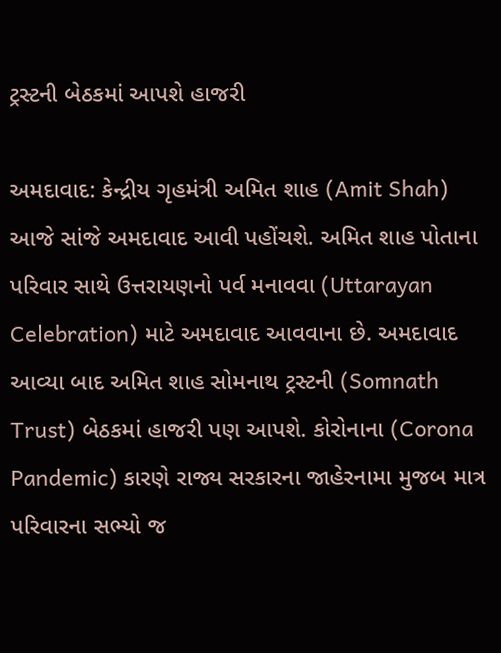ટ્રસ્ટની બેઠકમાં આપશે હાજરી

અમદાવાદ: કેન્દ્રીય ગૃહમંત્રી અમિત શાહ (Amit Shah) આજે સાંજે અમદાવાદ આવી પહોંચશે. અમિત શાહ પોતાના પરિવાર સાથે ઉત્તરાયણનો પર્વ મનાવવા (Uttarayan Celebration) માટે અમદાવાદ આવવાના છે. અમદાવાદ આવ્યા બાદ અમિત શાહ સોમનાથ ટ્રસ્ટની (Somnath Trust) બેઠકમાં હાજરી પણ આપશે. કોરોનાના (Corona Pandemic) કારણે રાજ્ય સરકારના જાહેરનામા મુજબ માત્ર પરિવારના સભ્યો જ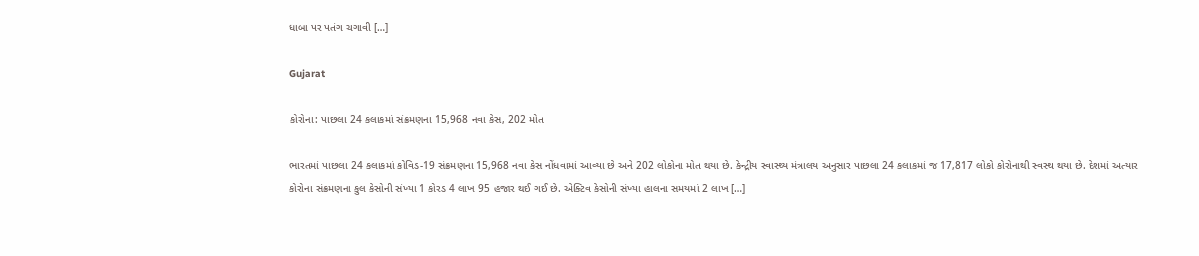ધાબા પર પતંગ ચગાવી […]

Gujarat

કોરોના: પાછલા 24 કલાકમાં સંક્રમણના 15,968 નવા કેસ, 202 મોત

ભારતમાં પાછલા 24 કલાકમાં કોવિડ-19 સંક્રમણના 15,968 નવા કેસ નોંધવામાં આવ્યા છે અને 202 લોકોના મોત થયા છે. કેન્દ્રીય સ્વાસ્થ્ય મંત્રાલય અનુસાર પાછલા 24 કલાકમાં જ 17,817 લોકો કોરોનાથી સ્વસ્થ થયા છે. દેશમાં અત્યાર કોરોના સંક્રમણના કુલ કેસોની સંખ્યા 1 કોરડ 4 લાખ 95 હજાર થઈ ગઈ છે. એક્ટિવ કેસોની સંખ્યા હાલના સમયમાં 2 લાખ […]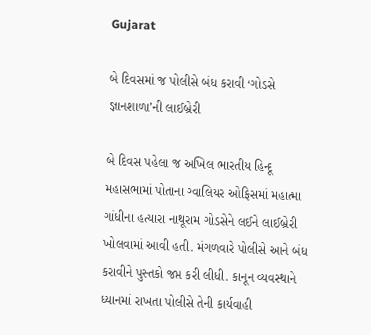Gujarat

બે દિવસમાં જ પોલીસે બંધ કરાવી ‘ગોડસે જ્ઞાનશાળા’ની લાઈબ્રેરી

બે દિવસ પહેલા જ અખિલ ભારતીય હિન્દૂ મહાસભામાં પોતાના ગ્વાલિયર ઓફિસમાં મહાત્મા ગાંધીના હત્યારા નાથૂરામ ગોડસેને લઈને લાઈબ્રેરી ખોલવામાં આવી હતી. મંગળવારે પોલીસે આને બંધ કરાવીને પુસ્તકો જપ્ત કરી લીધી. કાનૂન વ્યવસ્થાને ધ્યાનમાં રાખતા પોલીસે તેની કાર્યવાહી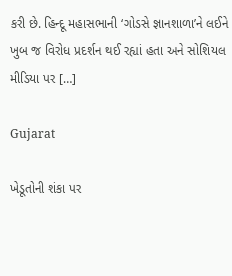કરી છે. હિન્દૂ મહાસભાની ‘ગોડસે જ્ઞાનશાળા’ને લઈને ખુબ જ વિરોધ પ્રદર્શન થઈ રહ્યાં હતા અને સોશિયલ મીડિયા પર […]

Gujarat

ખેડૂતોની શંકા પર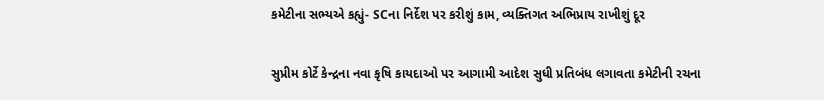કમેટીના સભ્યએ કહ્યું- SCના નિર્દેશ પર કરીશું કામ, વ્યક્તિગત અભિપ્રાય રાખીશું દૂર

સુપ્રીમ કોર્ટે કેન્દ્રના નવા કૃષિ કાયદાઓ પર આગામી આદેશ સુધી પ્રતિબંધ લગાવતા કમેટીની રચના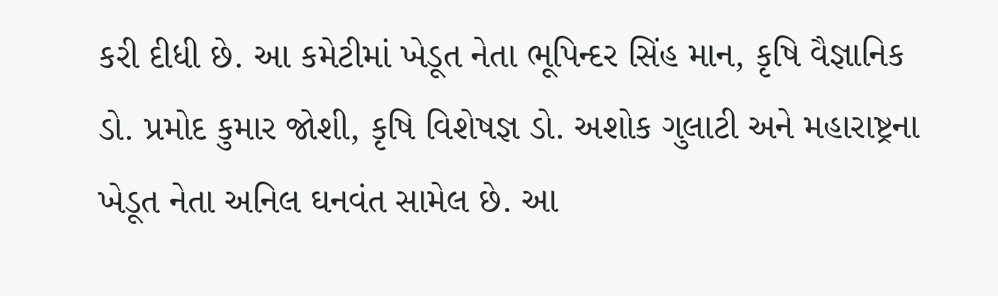કરી દીધી છે. આ કમેટીમાં ખેડૂત નેતા ભૂપિન્દર સિંહ માન, કૃષિ વૈજ્ઞાનિક ડો. પ્રમોદ કુમાર જોશી, કૃષિ વિશેષજ્ઞ ડો. અશોક ગુલાટી અને મહારાષ્ટ્રના ખેડૂત નેતા અનિલ ઘનવંત સામેલ છે. આ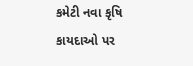કમેટી નવા કૃષિ કાયદાઓ પર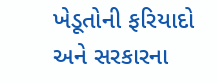ખેડૂતોની ફરિયાદો અને સરકારના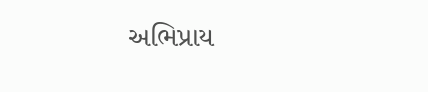અભિપ્રાય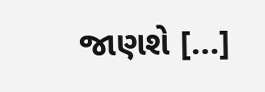જાણશે […]